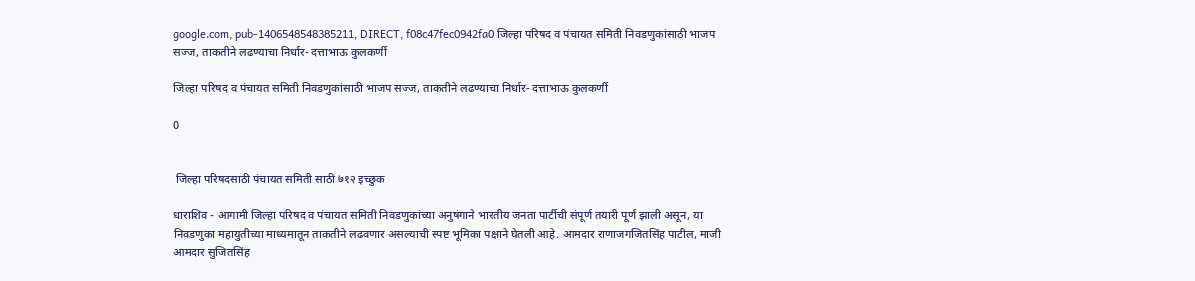google.com, pub-1406548548385211, DIRECT, f08c47fec0942fa0 जिल्हा परिषद व पंचायत समिती निवडणुकांसाठी भाजप सज्ज, ताकतीने लढण्याचा निर्धार- दत्ताभाऊ कुलकर्णी

जिल्हा परिषद व पंचायत समिती निवडणुकांसाठी भाजप सज्ज, ताकतीने लढण्याचा निर्धार- दत्ताभाऊ कुलकर्णी

0


 जिल्हा परिषदसाठी पंचायत समिती साठी ७१२ इच्छुक

धाराशिव - आगामी जिल्हा परिषद व पंचायत समिती निवडणुकांच्या अनुषंगाने भारतीय जनता पार्टीची संपूर्ण तयारी पूर्ण झाली असून, या निवडणुका महायुतीच्या माध्यमातून ताकतीने लढवणार असल्याची स्पष्ट भूमिका पक्षाने घेतली आहे. आमदार राणाजगजितसिंह पाटील, माजी आमदार सुजितसिंह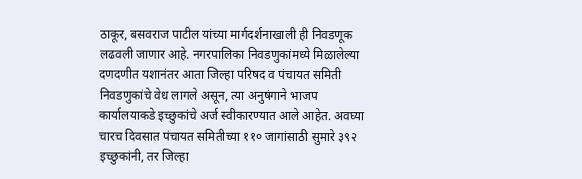ठाकूर, बसवराज पाटील यांच्या मार्गदर्शनाखाली ही निवडणूक लढवली जाणार आहे. नगरपालिका निवडणुकांमध्ये मिळालेल्या दणदणीत यशानंतर आता जिल्हा परिषद व पंचायत समिती निवडणुकांचे वेध लागले असून, त्या अनुषंगाने भाजप कार्यालयाकडे इच्छुकांचे अर्ज स्वीकारण्यात आले आहेत. अवघ्या चारच दिवसात पंचायत समितीच्या ११० जागांसाठी सुमारे ३९२ इच्छुकांनी, तर जिल्हा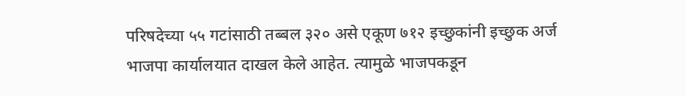परिषदेच्या ५५ गटांसाठी तब्बल ३२० असे एकूण ७१२ इच्छुकांनी इच्छुक अर्ज भाजपा कार्यालयात दाखल केले आहेत. त्यामुळे भाजपकडून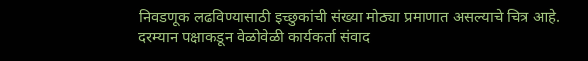निवडणूक लढविण्यासाठी इच्छुकांची संख्या मोठ्या प्रमाणात असल्याचे चित्र आहे. दरम्यान पक्षाकडून वेळोवेळी कार्यकर्ता संवाद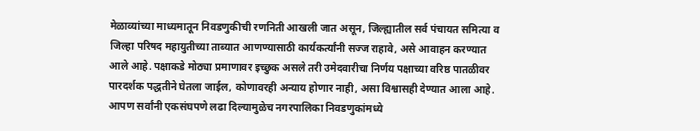मेळाव्यांच्या माध्यमातून निवडणुकीची रणनिती आखली जात असून, जिल्ह्यातील सर्व पंचायत समित्या व जिल्हा परिषद महायुतीच्या ताब्यात आणण्यासाठी कार्यकर्त्यांनी सज्ज राहावे, असे आवाहन करण्यात आले आहे. पक्षाकडे मोठ्या प्रमाणावर इच्छुक असले तरी उमेदवारीचा निर्णय पक्षाच्या वरिष्ठ पातळीवर पारदर्शक पद्धतीने घेतला जाईल, कोणावरही अन्याय होणार नाही, असा विश्वासही देण्यात आला आहे. आपण सर्वांनी एकसंघपणे लढा दिल्यामुळेच नगरपालिका निवडणुकांमध्ये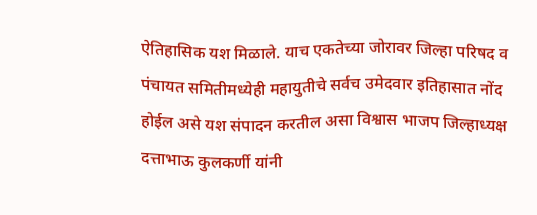ऐतिहासिक यश मिळाले. याच एकतेच्या जोरावर जिल्हा परिषद व पंचायत समितीमध्येही महायुतीचे सर्वच उमेदवार इतिहासात नोंद होईल असे यश संपादन करतील असा विश्वास भाजप जिल्हाध्यक्ष दत्ताभाऊ कुलकर्णी यांनी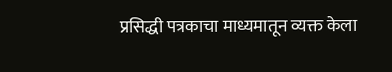प्रसिद्धी पत्रकाचा माध्यमातून व्यक्त केला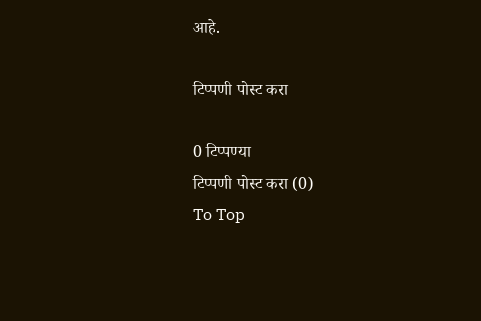आहे.

टिप्पणी पोस्ट करा

0 टिप्पण्या
टिप्पणी पोस्ट करा (0)
To Top